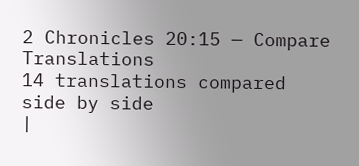2 Chronicles 20:15 — Compare Translations
14 translations compared side by side
|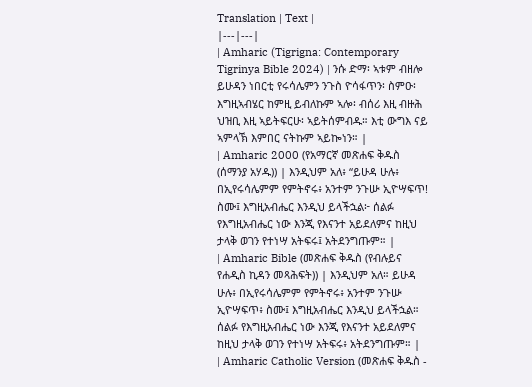Translation | Text |
|---|---|
| Amharic (Tigrigna: Contemporary Tigrinya Bible 2024) | ንሱ ድማ፡ ኣቱም ብዘሎ ይሁዳን ነበርቲ የሩሳሌምን ንጉስ ዮሳፋጥን፡ ስምዑ፡ እግዚኣብሄር ከምዚ ይብለኩም ኣሎ፡ ብሰሪ እዚ ብዙሕ ህዝቢ እዚ ኣይትፍርሁ፡ ኣይትሰምብዱ። እቲ ውግእ ናይ ኣምላኽ እምበር ናትኩም ኣይኰነን። |
| Amharic 2000 (የአማርኛ መጽሐፍ ቅዱስ (ሰማንያ አሃዱ)) | እንዲህም አለ፥ “ይሁዳ ሁሉ፥ በኢየሩሳሌምም የምትኖሩ፥ አንተም ንጉሡ ኢዮሣፍጥ! ስሙ፤ እግዚአብሔር እንዲህ ይላችኋል፦ ሰልፉ የእግዚአብሔር ነው እንጂ የእናንተ አይደለምና ከዚህ ታላቅ ወገን የተነሣ አትፍሩ፤ አትደንግጡም። |
| Amharic Bible (መጽሐፍ ቅዱስ (የብሉይና የሐዲስ ኪዳን መጻሕፍት)) | እንዲህም አለ። ይሁዳ ሁሉ፥ በኢየሩሳሌምም የምትኖሩ፥ አንተም ንጉሡ ኢዮሣፍጥ፥ ስሙ፤ እግዚአብሔር እንዲህ ይላችኋል። ሰልፉ የእግዚአብሔር ነው እንጂ የእናንተ አይደለምና ከዚህ ታላቅ ወገን የተነሣ አትፍሩ፥ አትደንግጡም። |
| Amharic Catholic Version (መጽሐፍ ቅዱስ -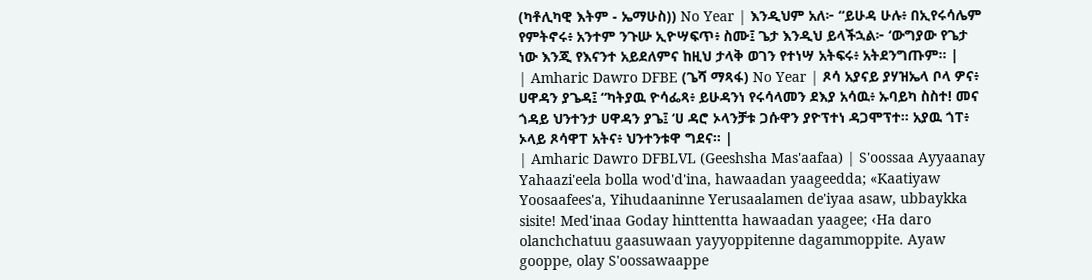(ካቶሊካዊ እትም - ኤማሁስ)) No Year | እንዲህም አለ፦ “ይሁዳ ሁሉ፥ በኢየሩሳሌም የምትኖሩ፥ አንተም ንጉሡ ኢዮሣፍጥ፥ ስሙ፤ ጌታ እንዲህ ይላችኋል፦ ‘ውግያው የጌታ ነው እንጂ የእናንተ አይደለምና ከዚህ ታላቅ ወገን የተነሣ አትፍሩ፥ አትደንግጡም። |
| Amharic Dawro DFBE (ጌሻ ማጻፋ) No Year | ጾሳ አያናይ ያሃዝኤላ ቦላ ዎና፥ ሀዋዳን ያጌዳ፤ “ካትያዉ ዮሳፌጻ፥ ይሁዳንነ የሩሳላመን ደእያ አሳዉ፥ ኡባይካ ስስተ! መና ጎዳይ ህንተንታ ሀዋዳን ያጌ፤ ‘ሀ ዳሮ ኦላንቻቱ ጋሱዋን ያዮፕተነ ዳጋሞፕተ። አያዉ ጎፐ፥ ኦላይ ጾሳዋፐ አትና፥ ህንተንቱዋ ግደና። |
| Amharic Dawro DFBLVL (Geeshsha Mas'aafaa) | S'oossaa Ayyaanay Yahaazi'eela bolla wod'd'ina, hawaadan yaageedda; «Kaatiyaw Yoosaafees'a, Yihudaaninne Yerusaalamen de'iyaa asaw, ubbaykka sisite! Med'inaa Goday hinttentta hawaadan yaagee; ‹Ha daro olanchchatuu gaasuwaan yayyoppitenne dagammoppite. Ayaw gooppe, olay S'oossawaappe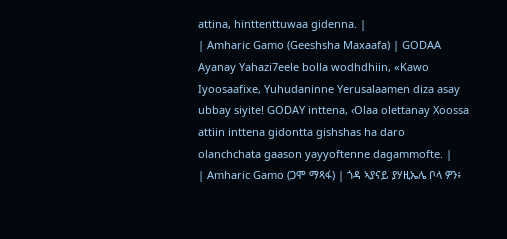attina, hinttenttuwaa gidenna. |
| Amharic Gamo (Geeshsha Maxaafa) | GODAA Ayanay Yahazi7eele bolla wodhdhiin, «Kawo Iyoosaafixe, Yuhudaninne Yerusalaamen diza asay ubbay siyite! GODAY inttena, ‹Olaa olettanay Xoossa attiin inttena gidontta gishshas ha daro olanchchata gaason yayyoftenne dagammofte. |
| Amharic Gamo (ጋሞ ማጻፋ) | ጎዳ ኣያናይ ያሃዚኤሌ ቦላ ዎን፥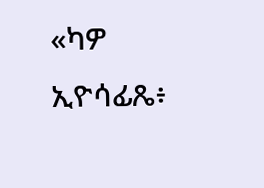«ካዎ ኢዮሳፊጼ፥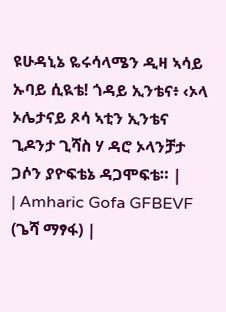ዩሁዳኒኔ ዬሩሳላሜን ዲዛ ኣሳይ ኡባይ ሲዪቴ! ጎዳይ ኢንቴና፥ ‹ኦላ ኦሌታናይ ጾሳ ኣቲን ኢንቴና ጊዶንታ ጊሻስ ሃ ዳሮ ኦላንቻታ ጋሶን ያዮፍቴኔ ዳጋሞፍቴ። |
| Amharic Gofa GFBEVF (ጌሻ ማፃፋ) |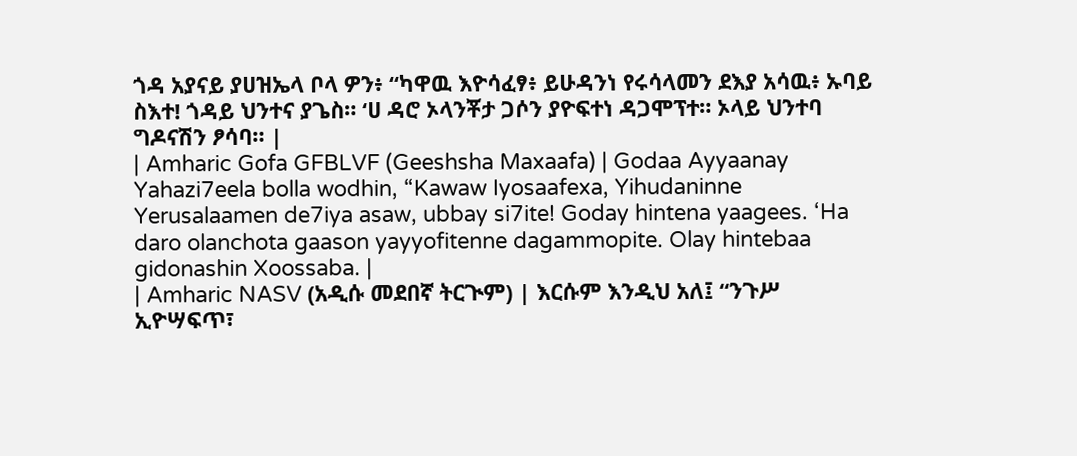ጎዳ አያናይ ያሀዝኤላ ቦላ ዎን፥ “ካዋዉ እዮሳፈፃ፥ ይሁዳንነ የሩሳላመን ደእያ አሳዉ፥ ኡባይ ስእተ! ጎዳይ ህንተና ያጌስ። ‘ሀ ዳሮ ኦላንቾታ ጋሶን ያዮፍተነ ዳጋሞፕተ። ኦላይ ህንተባ ግዶናሽን ፆሳባ። |
| Amharic Gofa GFBLVF (Geeshsha Maxaafa) | Godaa Ayyaanay Yahazi7eela bolla wodhin, “Kawaw Iyosaafexa, Yihudaninne Yerusalaamen de7iya asaw, ubbay si7ite! Goday hintena yaagees. ‘Ha daro olanchota gaason yayyofitenne dagammopite. Olay hintebaa gidonashin Xoossaba. |
| Amharic NASV (አዲሱ መደበኛ ትርጒም) | እርሱም እንዲህ አለ፤ “ንጉሥ ኢዮሣፍጥ፣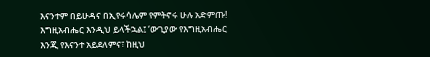እናንተም በይሁዳና በኢየሩሳሌም የምትኖሩ ሁሉ አድምጡ! እግዚአብሔር እንዲህ ይላችኋል፤ ‘ውጊያው የእግዚአብሔር እንጂ የእናንተ አይደለምና፣ ከዚህ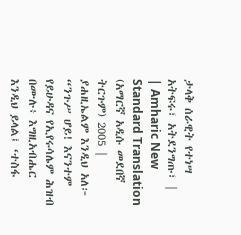ታላቅ ሰራዊት የተነሣ አትፍሩ፣ አትደንግጡ፣ |
| Amharic New Standard Translation (አማርኛ አዲሱ መደበኛ ትርጉም) 2005 | ያሐዚኤልም እንዲህ አለ፦ “ንጉሥ ሆይ! እናንተም የይሁዳና የኢየሩሳሌም ሕዝብ በሙሉ፥ እግዚአብሔር እንዲህ ይላል፤ ‘ተስፋ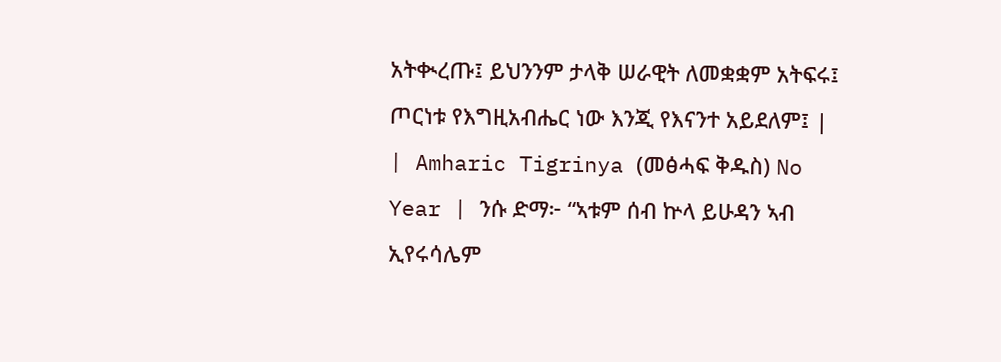አትቊረጡ፤ ይህንንም ታላቅ ሠራዊት ለመቋቋም አትፍሩ፤ ጦርነቱ የእግዚአብሔር ነው እንጂ የእናንተ አይደለም፤ |
| Amharic Tigrinya (መፅሓፍ ቅዱስ) No Year | ንሱ ድማ፦ “ኣቱም ሰብ ኵላ ይሁዳን ኣብ ኢየሩሳሌም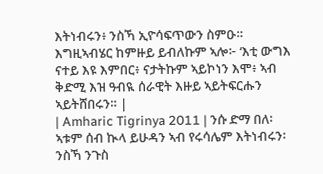እትነብሩን፥ ንስኻ ኢዮሳፍጥውን ስምዑ። እግዚኣብሄር ከምዙይ ይብለኩም ኣሎ፦ ‘እቲ ውግእ ናተይ እዩ እምበር፥ ናታትኩም ኣይኮነን እሞ፥ ኣብ ቅድሚ እዝ ዓብዪ ሰራዊት እዙይ ኣይትፍርሑን ኣይትሸበሩን። |
| Amharic Tigrinya 2011 | ንሱ ድማ በለ፡ ኣቱም ሰብ ኲላ ይሁዳን ኣብ የሩሳሌም እትነብሩን፡ ንስኻ ንጉስ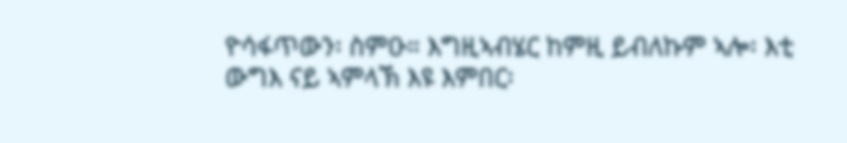ዮሳፋጥውን፡ ስምዑ። እግዚኣብሄር ከምዚ ይብለኩም ኣሎ፡ እቲ ውግእ ናይ ኣምላኽ እዩ እምበር፡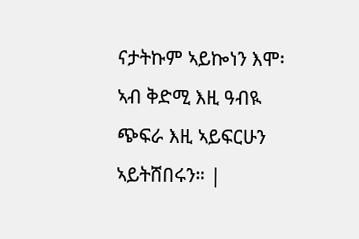ናታትኩም ኣይኰነን እሞ፡ ኣብ ቅድሚ እዚ ዓብዪ ጭፍራ እዚ ኣይፍርሁን ኣይትሸበሩን። |